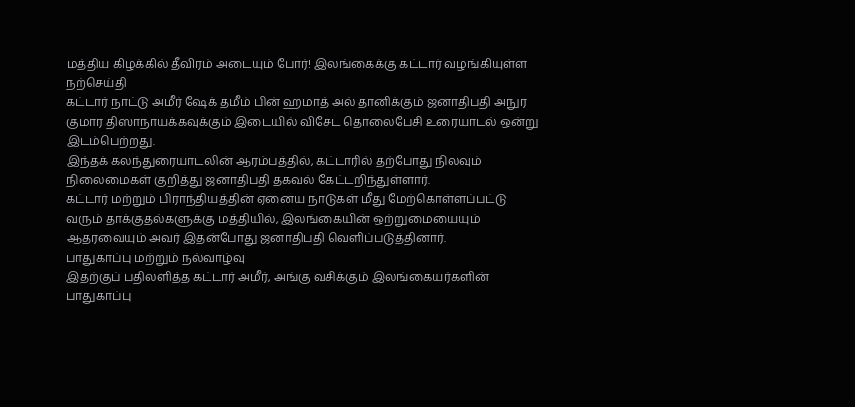மத்திய கிழக்கில் தீவிரம் அடையும் போர்! இலங்கைக்கு கட்டார் வழங்கியுள்ள நற்செய்தி
கட்டார் நாட்டு அமீர் ஷேக் தமீம் பின் ஹமாத் அல் தானிக்கும் ஜனாதிபதி அநுர குமார திஸாநாயக்கவுக்கும் இடையில் விசேட தொலைபேசி உரையாடல் ஒன்று இடம்பெற்றது.
இந்தக் கலந்துரையாடலின் ஆரம்பத்தில், கட்டாரில் தற்போது நிலவும் நிலைமைகள் குறித்து ஜனாதிபதி தகவல் கேட்டறிந்துள்ளார்.
கட்டார் மற்றும் பிராந்தியத்தின் ஏனைய நாடுகள் மீது மேற்கொள்ளப்பட்டு வரும் தாக்குதல்களுக்கு மத்தியில், இலங்கையின் ஒற்றுமையையும் ஆதரவையும் அவர் இதன்போது ஜனாதிபதி வெளிப்படுத்தினார்.
பாதுகாப்பு மற்றும் நல்வாழ்வு
இதற்குப் பதிலளித்த கட்டார் அமீர், அங்கு வசிக்கும் இலங்கையர்களின் பாதுகாப்பு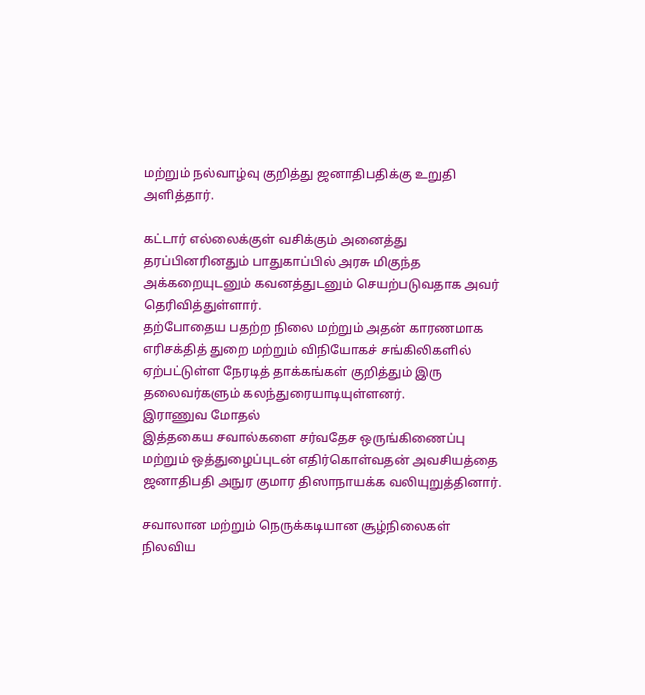மற்றும் நல்வாழ்வு குறித்து ஜனாதிபதிக்கு உறுதி அளித்தார்.

கட்டார் எல்லைக்குள் வசிக்கும் அனைத்து தரப்பினரினதும் பாதுகாப்பில் அரசு மிகுந்த அக்கறையுடனும் கவனத்துடனும் செயற்படுவதாக அவர் தெரிவித்துள்ளார்.
தற்போதைய பதற்ற நிலை மற்றும் அதன் காரணமாக எரிசக்தித் துறை மற்றும் விநியோகச் சங்கிலிகளில் ஏற்பட்டுள்ள நேரடித் தாக்கங்கள் குறித்தும் இரு தலைவர்களும் கலந்துரையாடியுள்ளனர்.
இராணுவ மோதல்
இத்தகைய சவால்களை சர்வதேச ஒருங்கிணைப்பு மற்றும் ஒத்துழைப்புடன் எதிர்கொள்வதன் அவசியத்தை ஜனாதிபதி அநுர குமார திஸாநாயக்க வலியுறுத்தினார்.

சவாலான மற்றும் நெருக்கடியான சூழ்நிலைகள் நிலவிய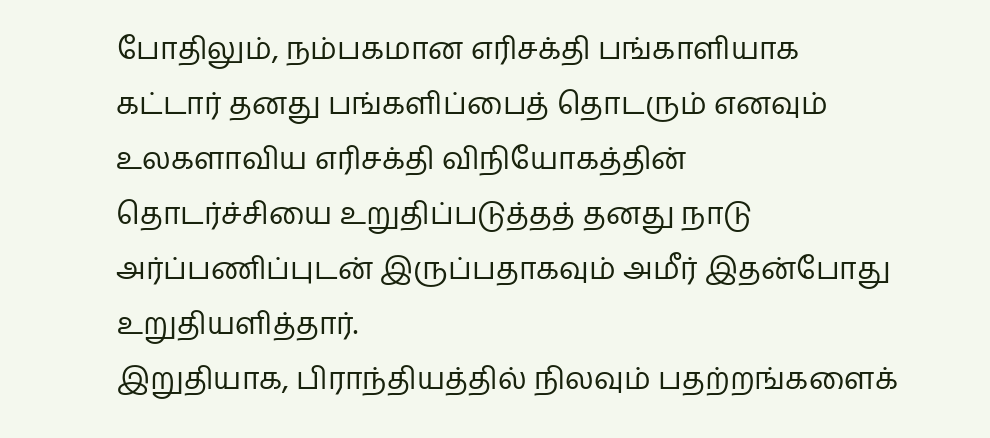போதிலும், நம்பகமான எரிசக்தி பங்காளியாக கட்டார் தனது பங்களிப்பைத் தொடரும் எனவும் உலகளாவிய எரிசக்தி விநியோகத்தின் தொடர்ச்சியை உறுதிப்படுத்தத் தனது நாடு அர்ப்பணிப்புடன் இருப்பதாகவும் அமீர் இதன்போது உறுதியளித்தார்.
இறுதியாக, பிராந்தியத்தில் நிலவும் பதற்றங்களைக்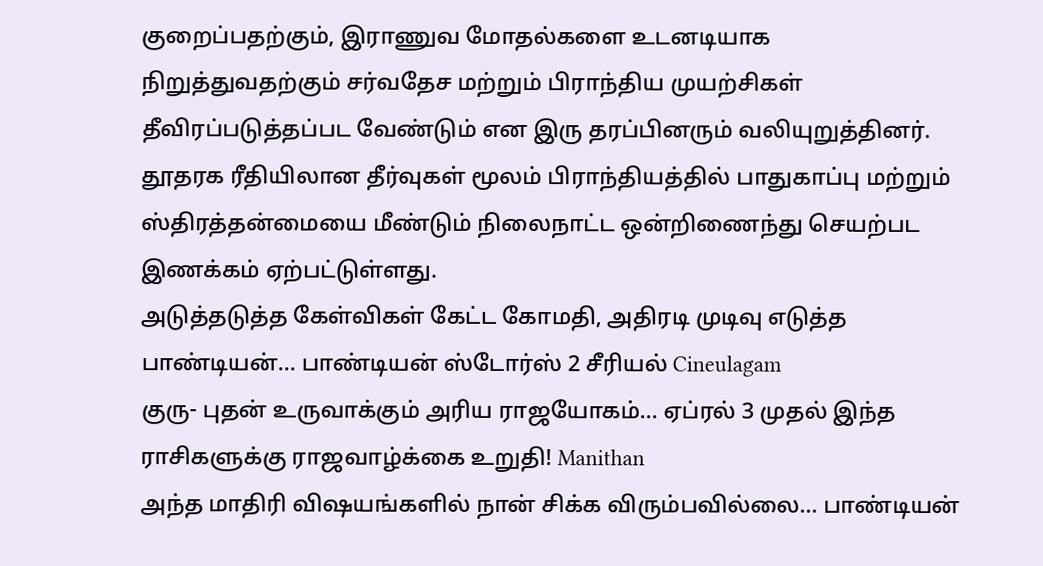குறைப்பதற்கும், இராணுவ மோதல்களை உடனடியாக நிறுத்துவதற்கும் சர்வதேச மற்றும் பிராந்திய முயற்சிகள் தீவிரப்படுத்தப்பட வேண்டும் என இரு தரப்பினரும் வலியுறுத்தினர்.
தூதரக ரீதியிலான தீர்வுகள் மூலம் பிராந்தியத்தில் பாதுகாப்பு மற்றும் ஸ்திரத்தன்மையை மீண்டும் நிலைநாட்ட ஒன்றிணைந்து செயற்பட இணக்கம் ஏற்பட்டுள்ளது.
அடுத்தடுத்த கேள்விகள் கேட்ட கோமதி, அதிரடி முடிவு எடுத்த பாண்டியன்... பாண்டியன் ஸ்டோர்ஸ் 2 சீரியல் Cineulagam
குரு- புதன் உருவாக்கும் அரிய ராஜயோகம்... ஏப்ரல் 3 முதல் இந்த ராசிகளுக்கு ராஜவாழ்க்கை உறுதி! Manithan
அந்த மாதிரி விஷயங்களில் நான் சிக்க விரும்பவில்லை... பாண்டியன்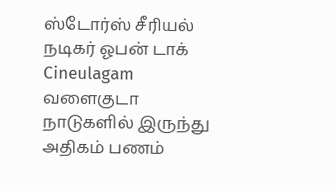ஸ்டோர்ஸ் சீரியல் நடிகர் ஓபன் டாக் Cineulagam
வளைகுடா நாடுகளில் இருந்து அதிகம் பணம்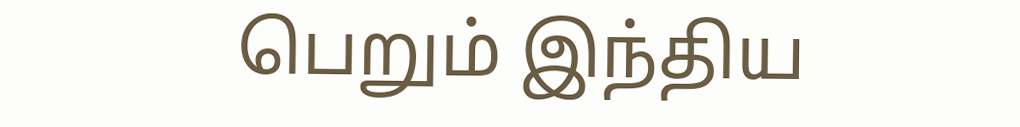பெறும் இந்திய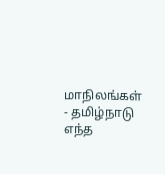மாநிலங்கள் - தமிழ்நாடு எந்த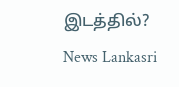இடத்தில்? News Lankasri